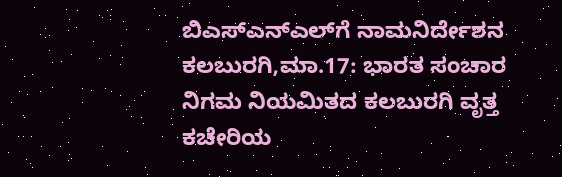ಬಿಎಸ್‍ಎನ್‍ಎಲ್‍ಗೆ ನಾಮನಿರ್ದೇಶನ
ಕಲಬುರಗಿ,ಮಾ.17: ಭಾರತ ಸಂಚಾರ ನಿಗಮ ನಿಯಮಿತದ ಕಲಬುರಗಿ ವೃತ್ತ ಕಚೇರಿಯ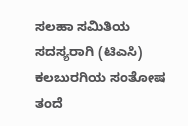ಸಲಹಾ ಸಮಿತಿಯ ಸದಸ್ಯರಾಗಿ (ಟಿಎಸಿ) ಕಲಬುರಗಿಯ ಸಂತೋಷ ತಂದೆ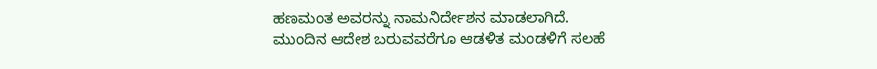ಹಣಮಂತ ಅವರನ್ನು ನಾಮನಿರ್ದೇಶನ ಮಾಡಲಾಗಿದೆ.
ಮುಂದಿನ ಆದೇಶ ಬರುವವರೆಗೂ ಆಡಳಿತ ಮಂಡಳಿಗೆ ಸಲಹೆ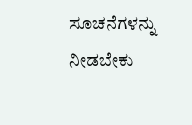ಸೂಚನೆಗಳನ್ನು ನೀಡಬೇಕು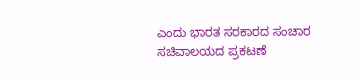ಎಂದು ಭಾರತ ಸರಕಾರದ ಸಂಚಾರ ಸಚಿವಾಲಯದ ಪ್ರಕಟಣೆ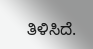ತಿಳಿಸಿದೆ.